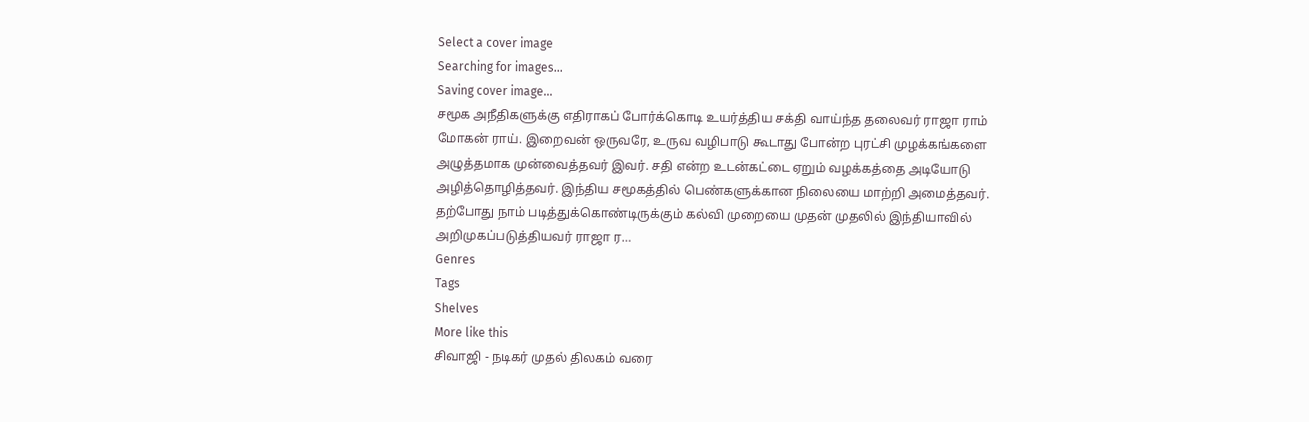Select a cover image
Searching for images...
Saving cover image...
சமூக அநீதிகளுக்கு எதிராகப் போர்க்கொடி உயர்த்திய சக்தி வாய்ந்த தலைவர் ராஜா ராம் மோகன் ராய். இறைவன் ஒருவரே, உருவ வழிபாடு கூடாது போன்ற புரட்சி முழக்கங்களை அழுத்தமாக முன்வைத்தவர் இவர். சதி என்ற உடன்கட்டை ஏறும் வழக்கத்தை அடியோடு அழித்தொழித்தவர். இந்திய சமூகத்தில் பெண்களுக்கான நிலையை மாற்றி அமைத்தவர். தற்போது நாம் படித்துக்கொண்டிருக்கும் கல்வி முறையை முதன் முதலில் இந்தியாவில் அறிமுகப்படுத்தியவர் ராஜா ர…
Genres
Tags
Shelves
More like this
சிவாஜி - நடிகர் முதல் திலகம் வரை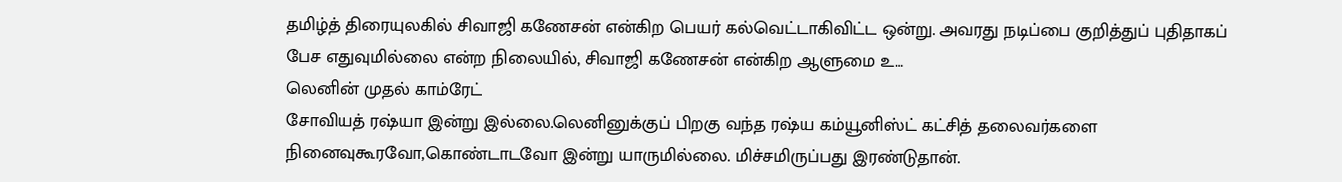தமிழ்த் திரையுலகில் சிவாஜி கணேசன் என்கிற பெயர் கல்வெட்டாகிவிட்ட ஒன்று. அவரது நடிப்பை குறித்துப் புதிதாகப் பேச எதுவுமில்லை என்ற நிலையில், சிவாஜி கணேசன் என்கிற ஆளுமை உ…
லெனின் முதல் காம்ரேட்
சோவியத் ரஷ்யா இன்று இல்லை.லெனினுக்குப் பிறகு வந்த ரஷ்ய கம்யூனிஸ்ட் கட்சித் தலைவர்களை நினைவுகூரவோ,கொண்டாடவோ இன்று யாருமில்லை. மிச்சமிருப்பது இரண்டுதான்.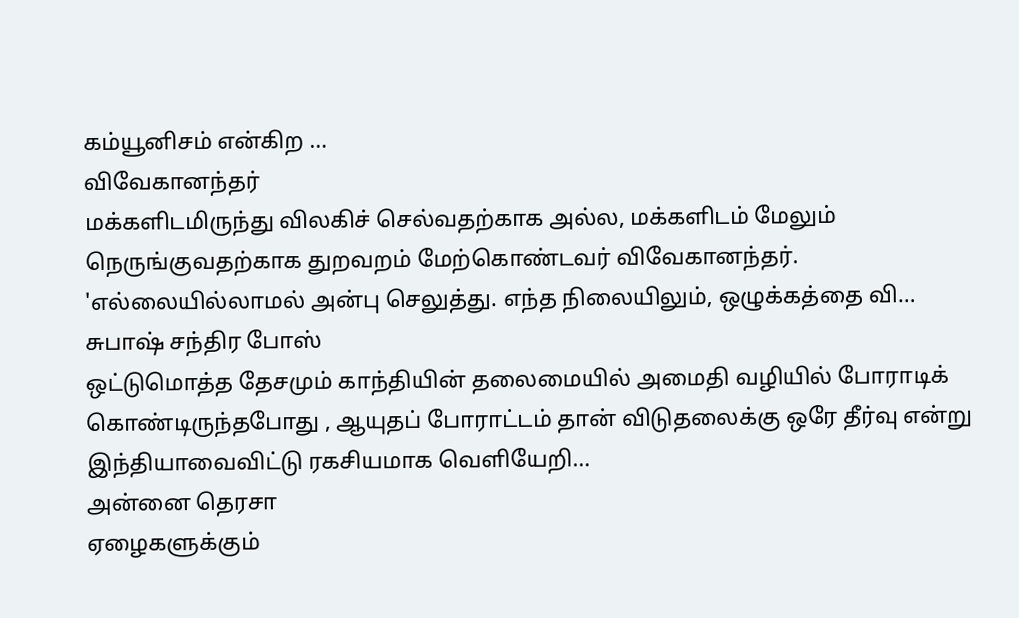கம்யூனிசம் என்கிற …
விவேகானந்தர்
மக்களிடமிருந்து விலகிச் செல்வதற்காக அல்ல, மக்களிடம் மேலும் நெருங்குவதற்காக துறவறம் மேற்கொண்டவர் விவேகானந்தர். 'எல்லையில்லாமல் அன்பு செலுத்து. எந்த நிலையிலும், ஒழுக்கத்தை வி…
சுபாஷ் சந்திர போஸ்
ஒட்டுமொத்த தேசமும் காந்தியின் தலைமையில் அமைதி வழியில் போராடிக் கொண்டிருந்தபோது , ஆயுதப் போராட்டம் தான் விடுதலைக்கு ஒரே தீர்வு என்று இந்தியாவைவிட்டு ரகசியமாக வெளியேறி…
அன்னை தெரசா
ஏழைகளுக்கும்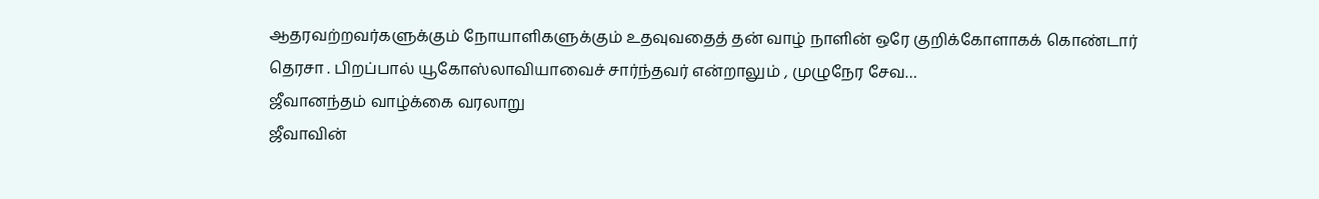ஆதரவற்றவர்களுக்கும் நோயாளிகளுக்கும் உதவுவதைத் தன் வாழ் நாளின் ஒரே குறிக்கோளாகக் கொண்டார் தெரசா . பிறப்பால் யூகோஸ்லாவியாவைச் சார்ந்தவர் என்றாலும் , முழுநேர சேவ…
ஜீவானந்தம் வாழ்க்கை வரலாறு
ஜீவாவின்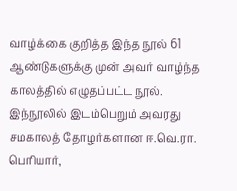வாழ்க்கை குறித்த இந்த நூல் 61 ஆண்டுகளுக்கு முன் அவர் வாழ்ந்த காலத்தில் எழுதப்பட்ட நூல். இந்நூலில் இடம்பெறும் அவரது சமகாலத் தோழர்களான ஈ.வெ.ரா. பெரியார்,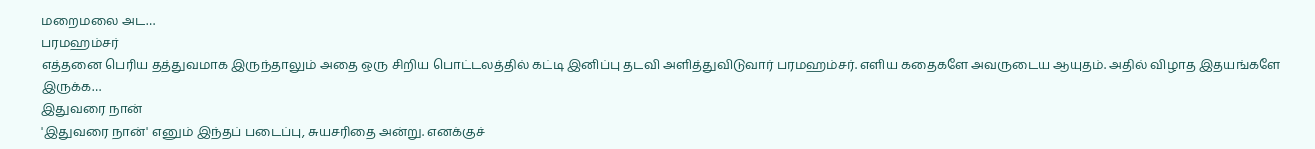மறைமலை அட…
பரமஹம்சர்
எத்தனை பெரிய தத்துவமாக இருந்தாலும் அதை ஒரு சிறிய பொட்டலத்தில் கட்டி இனிப்பு தடவி அளித்துவிடுவார் பரமஹம்சர். எளிய கதைகளே அவருடைய ஆயுதம். அதில் விழாத இதயங்களே இருக்க…
இதுவரை நான்
'இதுவரை நான்' எனும் இந்தப் படைப்பு, சுயசரிதை அன்று. எனக்குச்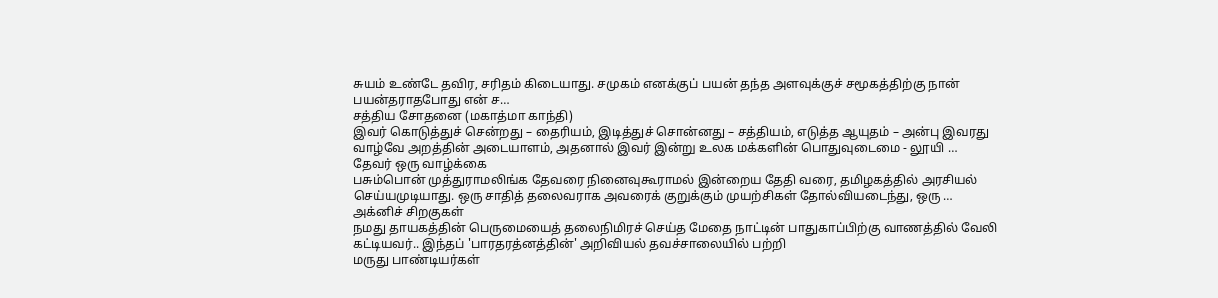சுயம் உண்டே தவிர, சரிதம் கிடையாது. சமுகம் எனக்குப் பயன் தந்த அளவுக்குச் சமூகத்திற்கு நான் பயன்தராதபோது என் ச…
சத்திய சோதனை (மகாத்மா காந்தி)
இவர் கொடுத்துச் சென்றது – தைரியம், இடித்துச் சொன்னது – சத்தியம், எடுத்த ஆயுதம் – அன்பு இவரது வாழ்வே அறத்தின் அடையாளம், அதனால் இவர் இன்று உலக மக்களின் பொதுவுடைமை - லூயி …
தேவர் ஒரு வாழ்க்கை
பசும்பொன் முத்துராமலிங்க தேவரை நினைவுகூராமல் இன்றைய தேதி வரை, தமிழகத்தில் அரசியல் செய்யமுடியாது. ஒரு சாதித் தலைவராக அவரைக் குறுக்கும் முயற்சிகள் தோல்வியடைந்து, ஒரு …
அக்னிச் சிறகுகள்
நமது தாயகத்தின் பெருமையைத் தலைநிமிரச் செய்த மேதை நாட்டின் பாதுகாப்பிற்கு வாணத்தில் வேலி கட்டியவர்.. இந்தப் 'பாரதரத்னத்தின்' அறிவியல் தவச்சாலையில் பற்றி
மருது பாண்டியர்கள்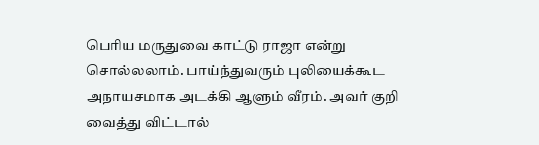பெரிய மருதுவை காட்டு ராஜா என்று சொல்லலாம். பாய்ந்துவரும் புலியைக்கூட அநாயசமாக அடக்கி ஆளும் வீரம். அவர் குறி வைத்து விட்டால்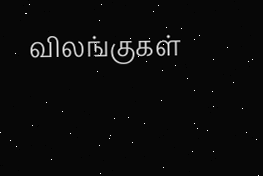விலங்குகள்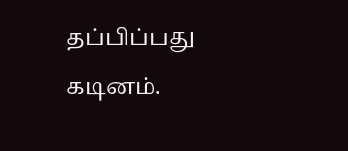தப்பிப்பது கடினம்.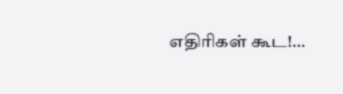எதிரிகள் கூட!…